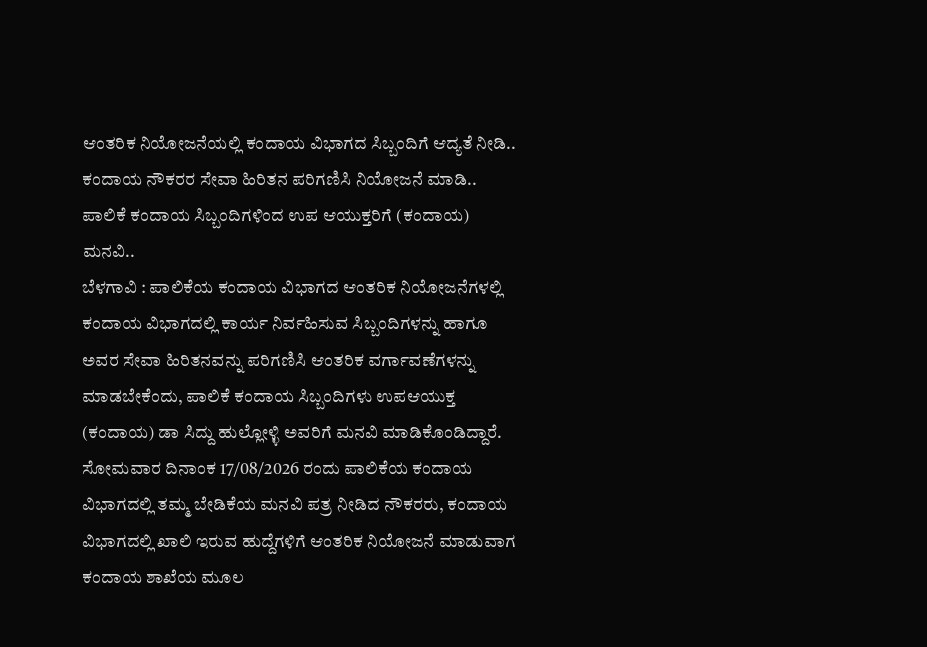ಆಂತರಿಕ ನಿಯೋಜನೆಯಲ್ಲಿ ಕಂದಾಯ ವಿಭಾಗದ ಸಿಬ್ಬಂದಿಗೆ ಆದ್ಯತೆ ನೀಡಿ..
ಕಂದಾಯ ನೌಕರರ ಸೇವಾ ಹಿರಿತನ ಪರಿಗಣಿಸಿ ನಿಯೋಜನೆ ಮಾಡಿ..
ಪಾಲಿಕೆ ಕಂದಾಯ ಸಿಬ್ಬಂದಿಗಳಿಂದ ಉಪ ಆಯುಕ್ತರಿಗೆ (ಕಂದಾಯ) ಮನವಿ..
ಬೆಳಗಾವಿ : ಪಾಲಿಕೆಯ ಕಂದಾಯ ವಿಭಾಗದ ಆಂತರಿಕ ನಿಯೋಜನೆಗಳಲ್ಲಿ ಕಂದಾಯ ವಿಭಾಗದಲ್ಲಿ ಕಾರ್ಯ ನಿರ್ವಹಿಸುವ ಸಿಬ್ಬಂದಿಗಳನ್ನು ಹಾಗೂ ಅವರ ಸೇವಾ ಹಿರಿತನವನ್ನು ಪರಿಗಣಿಸಿ ಆಂತರಿಕ ವರ್ಗಾವಣೆಗಳನ್ನು ಮಾಡಬೇಕೆಂದು, ಪಾಲಿಕೆ ಕಂದಾಯ ಸಿಬ್ಬಂದಿಗಳು ಉಪಆಯುಕ್ತ (ಕಂದಾಯ) ಡಾ ಸಿದ್ದು ಹುಲ್ಲೋಳ್ಳಿ ಅವರಿಗೆ ಮನವಿ ಮಾಡಿಕೊಂಡಿದ್ದಾರೆ.
ಸೋಮವಾರ ದಿನಾಂಕ 17/08/2026 ರಂದು ಪಾಲಿಕೆಯ ಕಂದಾಯ ವಿಭಾಗದಲ್ಲಿ ತಮ್ಮ ಬೇಡಿಕೆಯ ಮನವಿ ಪತ್ರ ನೀಡಿದ ನೌಕರರು, ಕಂದಾಯ ವಿಭಾಗದಲ್ಲಿ ಖಾಲಿ ಇರುವ ಹುದ್ದೆಗಳಿಗೆ ಆಂತರಿಕ ನಿಯೋಜನೆ ಮಾಡುವಾಗ ಕಂದಾಯ ಶಾಖೆಯ ಮೂಲ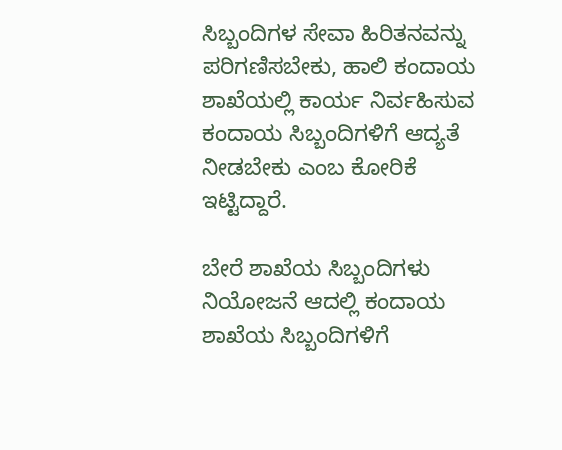ಸಿಬ್ಬಂದಿಗಳ ಸೇವಾ ಹಿರಿತನವನ್ನು ಪರಿಗಣಿಸಬೇಕು, ಹಾಲಿ ಕಂದಾಯ ಶಾಖೆಯಲ್ಲಿ ಕಾರ್ಯ ನಿರ್ವಹಿಸುವ ಕಂದಾಯ ಸಿಬ್ಬಂದಿಗಳಿಗೆ ಆದ್ಯತೆ ನೀಡಬೇಕು ಎಂಬ ಕೋರಿಕೆ ಇಟ್ಟಿದ್ದಾರೆ.

ಬೇರೆ ಶಾಖೆಯ ಸಿಬ್ಬಂದಿಗಳು ನಿಯೋಜನೆ ಆದಲ್ಲಿ ಕಂದಾಯ ಶಾಖೆಯ ಸಿಬ್ಬಂದಿಗಳಿಗೆ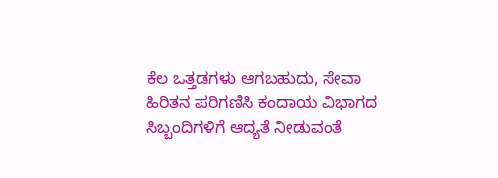ಕೆಲ ಒತ್ತಡಗಳು ಆಗಬಹುದು, ಸೇವಾ ಹಿರಿತನ ಪರಿಗಣಿಸಿ ಕಂದಾಯ ವಿಭಾಗದ ಸಿಬ್ಬಂದಿಗಳಿಗೆ ಆದ್ಯತೆ ನೀಡುವಂತೆ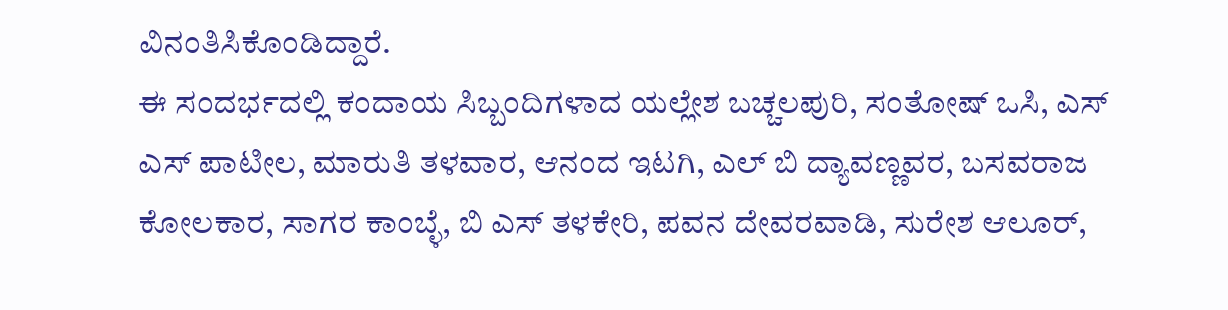ವಿನಂತಿಸಿಕೊಂಡಿದ್ದಾರೆ.
ಈ ಸಂದರ್ಭದಲ್ಲಿ ಕಂದಾಯ ಸಿಬ್ಬಂದಿಗಳಾದ ಯಲ್ಲೇಶ ಬಚ್ಚಲಪುರಿ, ಸಂತೋಷ್ ಒಸಿ, ಎಸ್ ಎಸ್ ಪಾಟೀಲ, ಮಾರುತಿ ತಳವಾರ, ಆನಂದ ಇಟಗಿ, ಎಲ್ ಬಿ ದ್ಯಾವಣ್ಣವರ, ಬಸವರಾಜ ಕೋಲಕಾರ, ಸಾಗರ ಕಾಂಬ್ಳೆ, ಬಿ ಎಸ್ ತಳಕೇರಿ, ಪವನ ದೇವರವಾಡಿ, ಸುರೇಶ ಆಲೂರ್,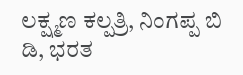ಲಕ್ಷ್ಮಣ ಕಲ್ಪತ್ರಿ, ನಿಂಗಪ್ಪ ಬಿ ಡಿ, ಭರತ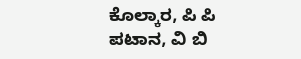ಕೊಲ್ಕಾರ, ಪಿ ಪಿ ಪಟಾನ, ವಿ ಬಿ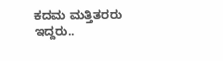ಕದಮ ಮತ್ತಿತರರು ಇದ್ದರು..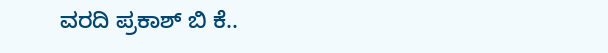ವರದಿ ಪ್ರಕಾಶ್ ಬಿ ಕೆ..